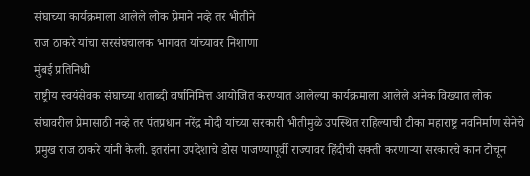संघाच्या कार्यक्रमाला आलेले लोक प्रेमाने नव्हे तर भीतीने
राज ठाकरे यांचा सरसंघचालक भागवत यांच्यावर निशाणा
मुंबई प्रतिनिधी
राष्ट्रीय स्वयंसेवक संघाच्या शताब्दी वर्षानिमित्त आयोजित करण्यात आलेल्या कार्यक्रमाला आलेले अनेक विख्यात लोक संघावरील प्रेमासाठी नव्हे तर पंतप्रधान नरेंद्र मोदी यांच्या सरकारी भीतीमुळे उपस्थित राहिल्याची टीका महाराष्ट्र नवनिर्माण सेनेचे प्रमुख राज ठाकरे यांनी केली. इतरांना उपदेशाचे डोस पाजण्यापूर्वी राज्यावर हिंदीची सक्ती करणाऱ्या सरकारचे कान टोचून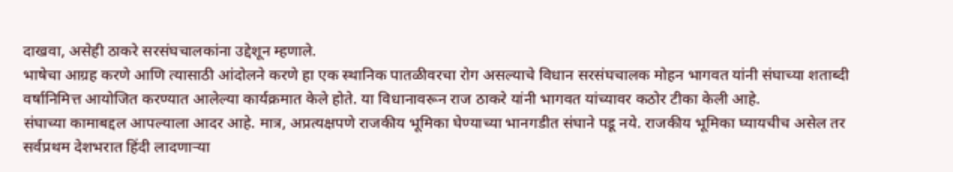दाखवा, असेही ठाकरे सरसंघचालकांना उद्देशून म्हणाले.
भाषेचा आग्रह करणे आणि त्यासाठी आंदोलने करणे हा एक स्थानिक पातळीवरचा रोग असल्याचे विधान सरसंघचालक मोहन भागवत यांनी संघाच्या शताब्दी वर्षानिमित्त आयोजित करण्यात आलेल्या कार्यक्रमात केले होते. या विधानावरून राज ठाकरे यांनी भागवत यांच्यावर कठोर टीका केली आहे.
संघाच्या कामाबद्दल आपल्याला आदर आहे. मात्र, अप्रत्यक्षपणे राजकीय भूमिका घेण्याच्या भानगडीत संघाने पडू नये. राजकीय भूमिका घ्यायचीच असेल तर सर्वप्रथम देशभरात हिंदी लादणाऱ्या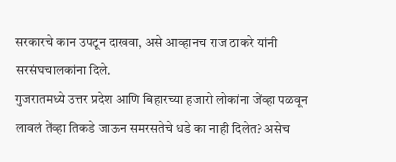सरकारचे कान उपटून दाखवा, असे आव्हानच राज ठाकरे यांनी सरसंघचालकांना दिले.
गुजरातमध्ये उत्तर प्रदेश आणि बिहारच्या हजारो लोकांना जेंव्हा पळवून लावलं तेंव्हा तिकडे जाऊन समरसतेचे धडे का नाही दिलेत? असेच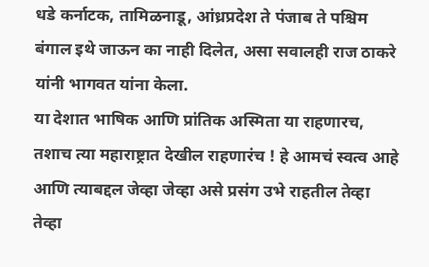धडे कर्नाटक, तामिळनाडू, आंध्रप्रदेश ते पंजाब ते पश्चिम बंगाल इथे जाऊन का नाही दिलेत, असा सवालही राज ठाकरे यांनी भागवत यांना केला.
या देशात भाषिक आणि प्रांतिक अस्मिता या राहणारच, तशाच त्या महाराष्ट्रात देखील राहणारंच ! हे आमचं स्वत्व आहे आणि त्याबद्दल जेव्हा जेव्हा असे प्रसंग उभे राहतील तेव्हा तेव्हा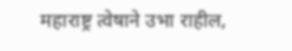महाराष्ट्र त्वेषाने उभा राहील,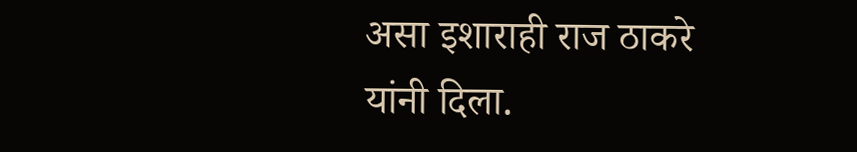असा इशाराही राज ठाकरे यांनी दिला.